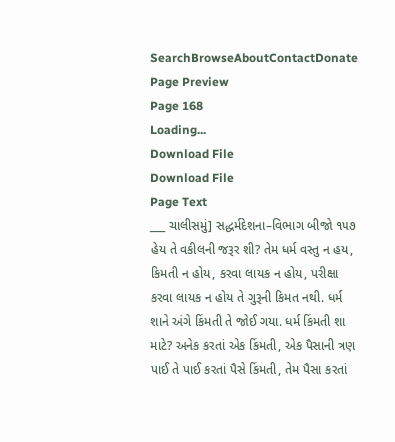SearchBrowseAboutContactDonate
Page Preview
Page 168
Loading...
Download File
Download File
Page Text
___ ચાલીસમું] સદ્ધર્મદેશના–વિભાગ બીજો ૧૫૭ હેય તે વકીલની જરૂર શી? તેમ ધર્મ વસ્તુ ન હય, કિમતી ન હોય, કરવા લાયક ન હોય, પરીક્ષા કરવા લાયક ન હોય તે ગુરૂની કિમત નથી. ધર્મ શાને અંગે કિંમતી તે જોઈ ગયા. ધર્મ કિંમતી શા માટે? અનેક કરતાં એક કિંમતી, એક પૈસાની ત્રણ પાઈ તે પાઈ કરતાં પૈસે કિંમતી, તેમ પૈસા કરતાં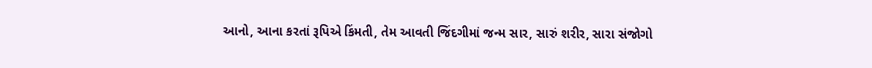આનો, આના કરતાં રૂપિએ કિંમતી, તેમ આવતી જિંદગીમાં જન્મ સાર, સારું શરીર, સારા સંજોગો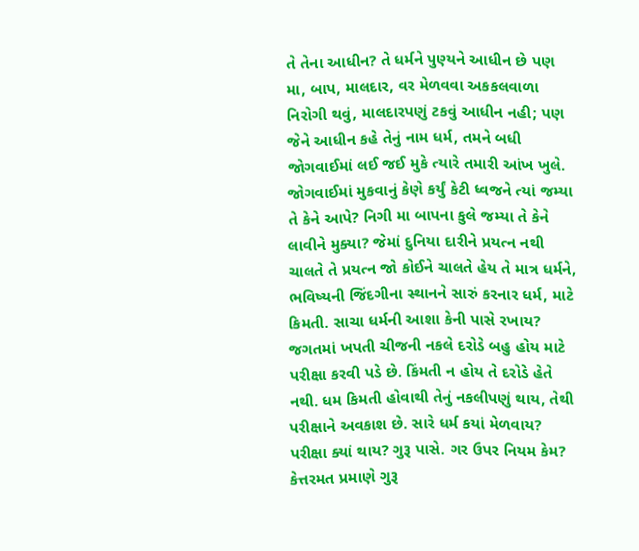તે તેના આધીન? તે ધર્મને પુણ્યને આધીન છે પણ મા, બાપ, માલદાર, વર મેળવવા અકકલવાળા નિરોગી થવું, માલદારપણું ટકવું આધીન નહી; પણ જેને આધીન કહે તેનું નામ ધર્મ, તમને બધી જોગવાઈમાં લઈ જઈ મુકે ત્યારે તમારી આંખ ખુલે. જોગવાઈમાં મુકવાનું કેણે કર્યું કેટી ધ્વજને ત્યાં જમ્યા તે કેને આપે? નિગી મા બાપના કુલે જમ્યા તે કેને લાવીને મુક્યા? જેમાં દુનિયા દારીને પ્રયત્ન નથી ચાલતે તે પ્રયત્ન જો કોઈને ચાલતે હેય તે માત્ર ધર્મને, ભવિષ્યની જિંદગીના સ્થાનને સારું કરનાર ધર્મ, માટે કિમતી. સાચા ધર્મની આશા કેની પાસે રખાય? જગતમાં ખપતી ચીજની નકલે દરોડે બહુ હોય માટે પરીક્ષા કરવી પડે છે. કિંમતી ન હોય તે દરોડે હેતે નથી. ધમ કિમતી હોવાથી તેનું નકલીપણું થાય, તેથી પરીક્ષાને અવકાશ છે. સારે ધર્મ કયાં મેળવાય? પરીક્ષા ક્યાં થાય? ગુરૂ પાસે. ગર ઉપર નિયમ કેમ? કેત્તરમત પ્રમાણે ગુરૂ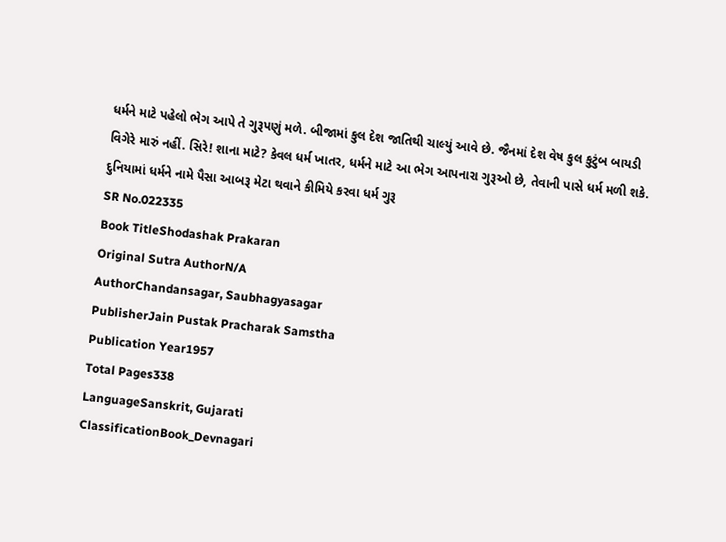ધર્મને માટે પહેલો ભેગ આપે તે ગુરૂપણું મળે. બીજામાં કુલ દેશ જાતિથી ચાલ્યું આવે છે. જૈનમાં દેશ વેષ કુલ કુટુંબ બાયડી વિગેરે મારું નહીં. સિરે! શાના માટે? કેવલ ધર્મ ખાતર, ધર્મને માટે આ ભેગ આપનારા ગુરૂઓ છે, તેવાની પાસે ધર્મ મળી શકે. દુનિયામાં ધર્મને નામે પૈસા આબરૂ મેટા થવાને કીમિયે કરવા ધર્મ ગુરૂ
SR No.022335
Book TitleShodashak Prakaran
Original Sutra AuthorN/A
AuthorChandansagar, Saubhagyasagar
PublisherJain Pustak Pracharak Samstha
Publication Year1957
Total Pages338
LanguageSanskrit, Gujarati
ClassificationBook_Devnagari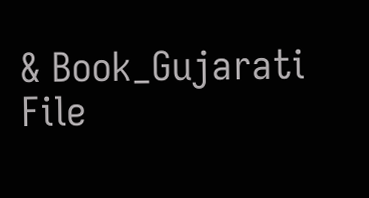& Book_Gujarati
File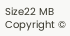Size22 MB
Copyright ©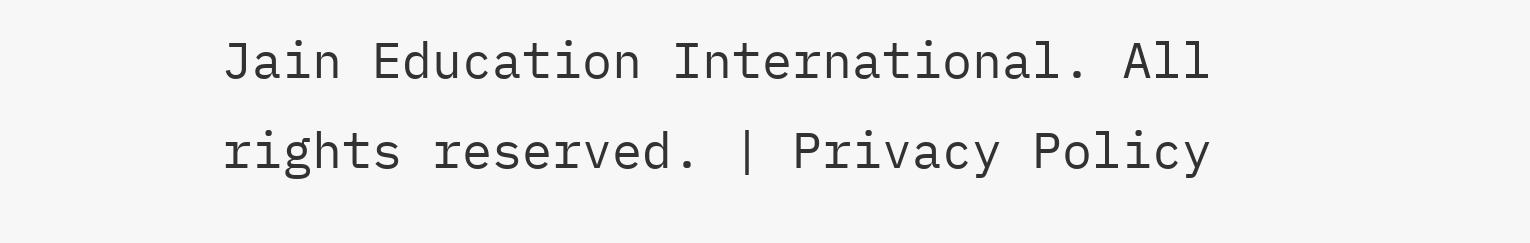Jain Education International. All rights reserved. | Privacy Policy